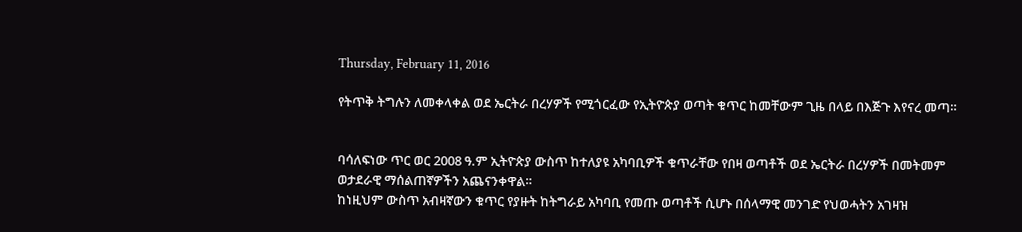Thursday, February 11, 2016

የትጥቅ ትግሉን ለመቀላቀል ወደ ኤርትራ በረሃዎች የሚጎርፈው የኢትዮጵያ ወጣት ቁጥር ከመቸውም ጊዜ በላይ በእጅጉ እየናረ መጣ።


ባሳለፍነው ጥር ወር 2008 ዓ.ም ኢትዮጵያ ውስጥ ከተለያዩ አካባቢዎች ቁጥራቸው የበዛ ወጣቶች ወደ ኤርትራ በረሃዎች በመትመም ወታደራዊ ማሰልጠኛዎችን አጨናንቀዋል።
ከነዚህም ውስጥ አብዛኛውን ቁጥር የያዙት ከትግራይ አካባቢ የመጡ ወጣቶች ሲሆኑ በሰላማዊ መንገድ የህወሓትን አገዛዝ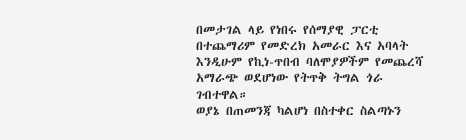በመታገል ላይ የነበሩ የሰማያዊ ፓርቲ በተጨማሪም የመድረክ አመራር እና አባላት እንዲሁም የኪነ-ጥበብ ባለሞያዎችም የመጨረሻ አማራጭ ወደሆነው የትጥቅ ትግል ጎራ ገብተዋል።
ወያኔ በጠመንጃ ካልሆነ በስተቀር ስልጣኑን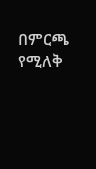በምርጫ የሚለቅ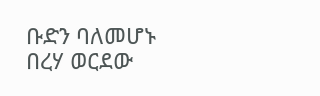ቡድን ባለመሆኑ በረሃ ወርደው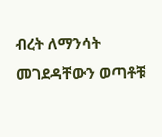ብረት ለማንሳት መገደዳቸውን ወጣቶቹ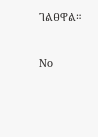ገልፀዋል።


No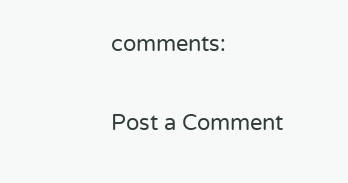comments:

Post a Comment